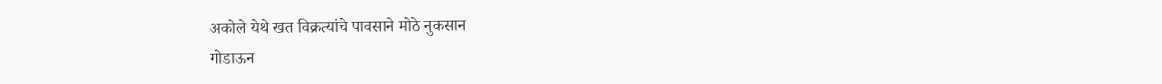अकोले येथे खत विक्रत्यांचे पावसाने मोठे नुकसान
गोडाऊन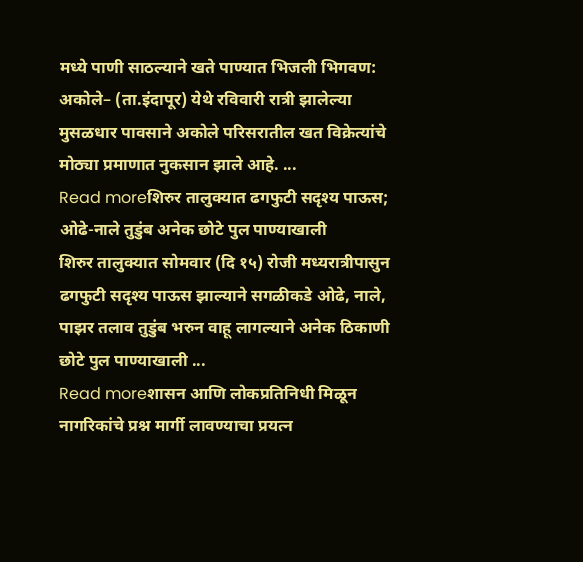मध्ये पाणी साठल्याने खते पाण्यात भिजली भिगवण: अकोले– (ता.इंदापूर) येथे रविवारी रात्री झालेल्या मुसळधार पावसाने अकोले परिसरातील खत विक्रेत्यांचे मोठ्या प्रमाणात नुकसान झाले आहे. ...
Read moreशिरुर तालुक्यात ढगफुटी सदृश्य पाऊस; ओढे-नाले तुडुंब अनेक छोटे पुल पाण्याखाली
शिरुर तालुक्यात सोमवार (दि १५) रोजी मध्यरात्रीपासुन ढगफुटी सदृश्य पाऊस झाल्याने सगळीकडे ओढे, नाले, पाझर तलाव तुडुंब भरुन वाहू लागल्याने अनेक ठिकाणी छोटे पुल पाण्याखाली ...
Read moreशासन आणि लोकप्रतिनिधी मिळून नागरिकांचे प्रश्न मार्गी लावण्याचा प्रयत्न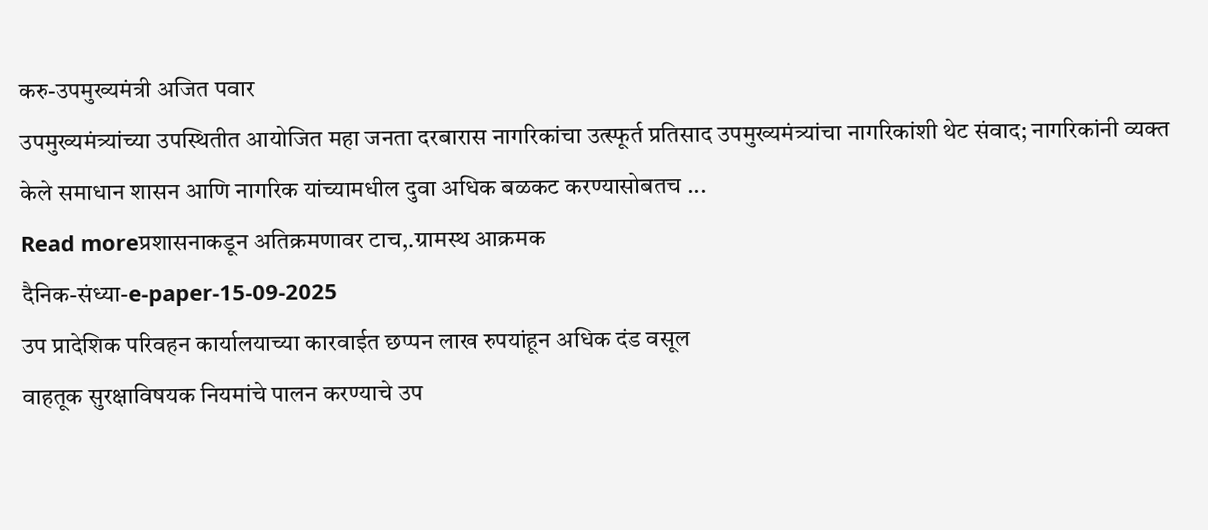करु-उपमुख्यमंत्री अजित पवार
उपमुख्यमंत्र्यांच्या उपस्थितीत आयोजित महा जनता दरबारास नागरिकांचा उत्स्फूर्त प्रतिसाद उपमुख्यमंत्र्यांचा नागरिकांशी थेट संवाद; नागरिकांनी व्यक्त केले समाधान शासन आणि नागरिक यांच्यामधील दुवा अधिक बळकट करण्यासोबतच ...
Read moreप्रशासनाकडून अतिक्रमणावर टाच,.ग्रामस्थ आक्रमक
दैनिक-संध्या-e-paper-15-09-2025
उप प्रादेशिक परिवहन कार्यालयाच्या कारवाईत छप्पन लाख रुपयांहून अधिक दंड वसूल
वाहतूक सुरक्षाविषयक नियमांचे पालन करण्याचे उप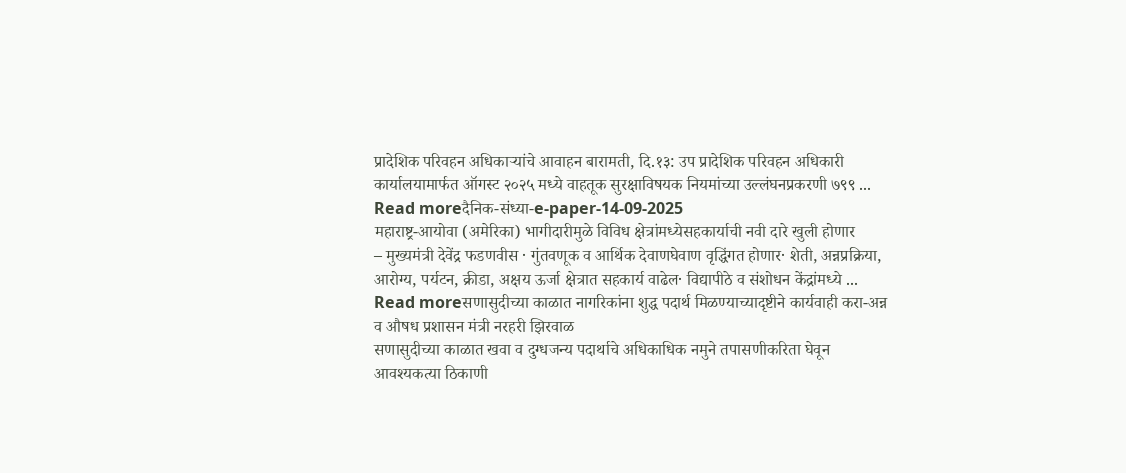प्रादेशिक परिवहन अधिकाऱ्यांचे आवाहन बारामती, दि.१३: उप प्रादेशिक परिवहन अधिकारी कार्यालयामार्फत ऑगस्ट २०२५ मध्ये वाहतूक सुरक्षाविषयक नियमांच्या उल्लंघनप्रकरणी ७९९ ...
Read moreदैनिक-संध्या-e-paper-14-09-2025
महाराष्ट्र-आयोवा (अमेरिका) भागीदारीमुळे विविध क्षेत्रांमध्येसहकार्याची नवी दारे खुली होणार
– मुख्यमंत्री देवेंद्र फडणवीस · गुंतवणूक व आर्थिक देवाणघेवाण वृद्धिंगत होणार· शेती, अन्नप्रक्रिया, आरोग्य, पर्यटन, क्रीडा, अक्षय ऊर्जा क्षेत्रात सहकार्य वाढेल· विद्यापीठे व संशोधन केंद्रांमध्ये ...
Read moreसणासुदीच्या काळात नागरिकांना शुद्ध पदार्थ मिळण्याच्यादृष्टीने कार्यवाही करा-अन्न व औषध प्रशासन मंत्री नरहरी झिरवाळ
सणासुदीच्या काळात खवा व दुग्धजन्य पदार्थाचे अधिकाधिक नमुने तपासणीकरिता घेवून आवश्यकत्या ठिकाणी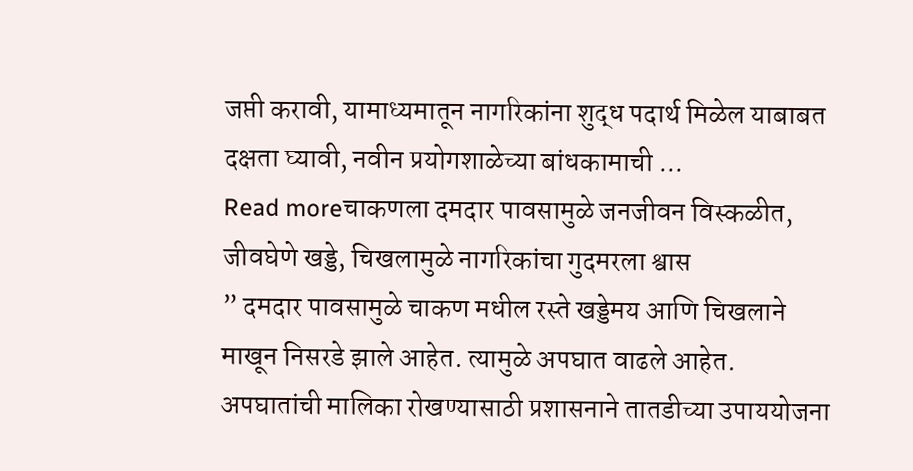जप्ती करावी, यामाध्यमातून नागरिकांना शुद्ध पदार्थ मिळेल याबाबत दक्षता घ्यावी, नवीन प्रयोगशाळेच्या बांधकामाची ...
Read moreचाकणला दमदार पावसामुळे जनजीवन विस्कळीत, जीवघेणे खड्डे, चिखलामुळे नागरिकांचा गुदमरला श्वास
” दमदार पावसामुळे चाकण मधील रस्ते खड्डेमय आणि चिखलाने माखून निसरडे झाले आहेत. त्यामुळे अपघात वाढले आहेत. अपघातांची मालिका रोखण्यासाठी प्रशासनाने तातडीच्या उपाययोजना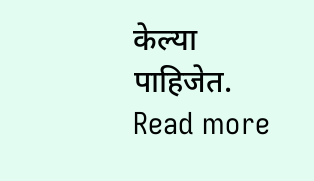केल्या पाहिजेत.
Read more